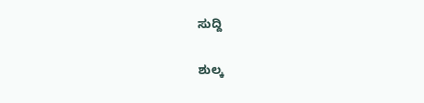ಸುದ್ದಿ

ಶುಲ್ಕ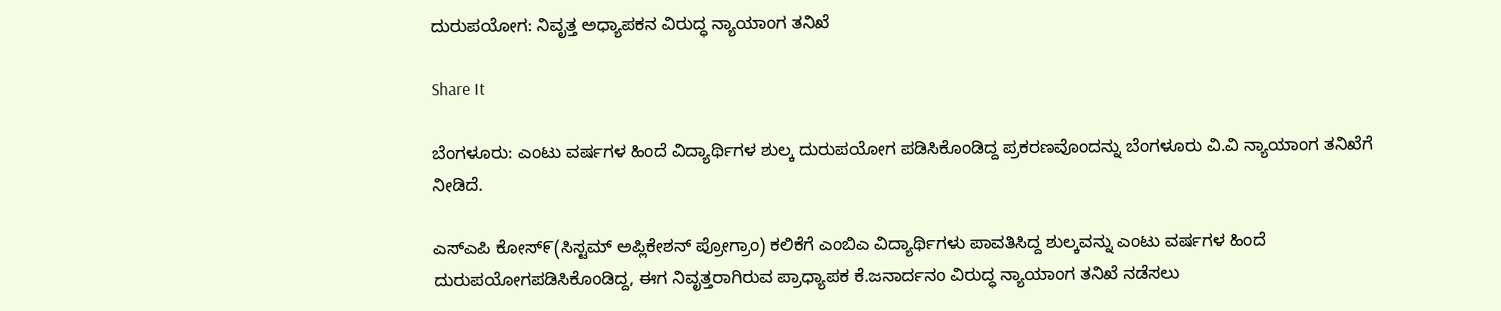ದುರುಪಯೋಗ: ನಿವೃತ್ತ ಅಧ್ಯಾಪಕನ ವಿರುದ್ಧ ನ್ಯಾಯಾಂಗ ತನಿಖೆ

Share It

ಬೆಂಗಳೂರು: ಎಂಟು ವರ್ಷಗಳ ಹಿಂದೆ ವಿದ್ಯಾರ್ಥಿಗಳ ಶುಲ್ಕ ದುರುಪಯೋಗ ಪಡಿಸಿಕೊಂಡಿದ್ದ ಪ್ರಕರಣವೊಂದನ್ನು ಬೆಂಗಳೂರು ವಿ.ವಿ ನ್ಯಾಯಾಂಗ ತನಿಖೆಗೆ ನೀಡಿದೆ.

ಎಸ್ಎಪಿ ಕೋಸ್೯(ಸಿಸ್ಟಮ್ ಅಪ್ಲಿಕೇಶನ್ ಪ್ರೋಗ್ರಾಂ) ಕಲಿಕೆಗೆ ಎಂಬಿಎ ವಿದ್ಯಾರ್ಥಿಗಳು ಪಾವತಿಸಿದ್ದ ಶುಲ್ಕವನ್ನು ಎಂಟು ವರ್ಷಗಳ ಹಿಂದೆ ದುರುಪಯೋಗಪಡಿಸಿಕೊಂಡಿದ್ದ, ಈಗ ನಿವೃತ್ತರಾಗಿರುವ ಪ್ರಾಧ್ಯಾಪಕ ಕೆ.ಜನಾರ್ದನಂ ವಿರುದ್ಧ ನ್ಯಾಯಾಂಗ ತನಿಖೆ ನಡೆಸಲು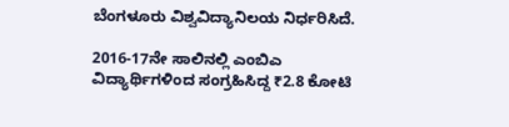ಬೆಂಗಳೂರು ವಿಶ್ವವಿದ್ಯಾನಿಲಯ ನಿರ್ಧರಿಸಿದೆ.

2016-17ನೇ ಸಾಲಿನಲ್ಲಿ ಎಂಬಿಎ ವಿದ್ಯಾರ್ಥಿಗಳಿಂದ ಸಂಗ್ರಹಿಸಿದ್ದ ₹2.8 ಕೋಟಿ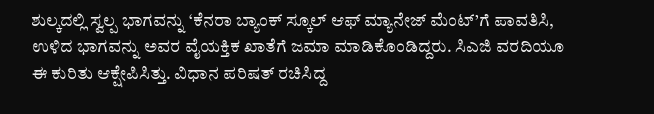ಶುಲ್ಕದಲ್ಲಿ ಸ್ವಲ್ಪ ಭಾಗವನ್ನು ‘ಕೆನರಾ ಬ್ಯಾಂಕ್ ಸ್ಕೂಲ್ ಆಫ್ ಮ್ಯಾನೇಜ್ ಮೆಂಟ್’ಗೆ ಪಾವತಿಸಿ, ಉಳಿದ ಭಾಗವನ್ನು ಅವರ ವೈಯಕ್ತಿಕ ಖಾತೆಗೆ ಜಮಾ ಮಾಡಿಕೊಂಡಿದ್ದರು. ಸಿಎಜಿ ವರದಿಯೂ ಈ ಕುರಿತು ಆಕ್ಷೇಪಿಸಿತ್ತು. ವಿಧಾನ ಪರಿಷತ್‌ ರಚಿಸಿದ್ದ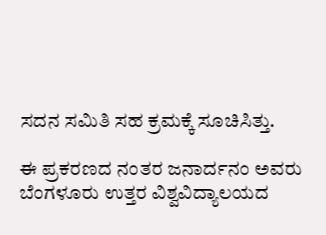ಸದನ ಸಮಿತಿ ಸಹ ಕ್ರಮಕ್ಕೆ ಸೂಚಿಸಿತ್ತು.

ಈ ಪ್ರಕರಣದ ನಂತರ ಜನಾರ್ದನಂ ಅವರು ಬೆಂಗಳೂರು ಉತ್ತರ ವಿಶ್ವವಿದ್ಯಾಲಯದ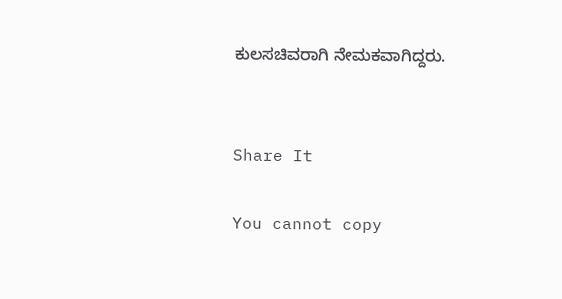ಕುಲಸಚಿವರಾಗಿ ನೇಮಕವಾಗಿದ್ದರು.


Share It

You cannot copy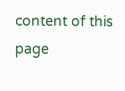content of this page